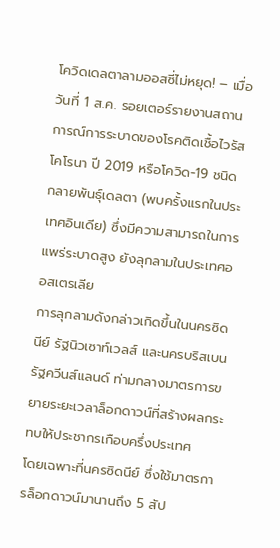โควิดเดลตาลามออสซี่ไม่หยุด! – เมื่อวันที่ 1 ส.ค. รอยเตอร์รายงานสถานการณ์การระบาดของโรคติดเชื้อไวรัสโคโรนา ปี 2019 หรือโควิด-19 ชนิดกลายพันธุ์เดลตา (พบครั้งแรกในประเทศอินเดีย) ซึ่งมีความสามารถในการแพร่ระบาดสูง ยังลุกลามในประเทศออสเตรเลีย
การลุกลามดังกล่าวเกิดขึ้นในนครซิดนีย์ รัฐนิวเซาท์เวลส์ และนครบริสเบน รัฐควีนส์แลนด์ ท่ามกลางมาตรการขยายระยะเวลาล็อกดาวน์ที่สร้างผลกระทบให้ประชากรเกือบครึ่งประเทศ
โดยเฉพาะที่นครซิดนีย์ ซึ่งใช้มาตรการล็อกดาวน์มานานถึง 5 สัป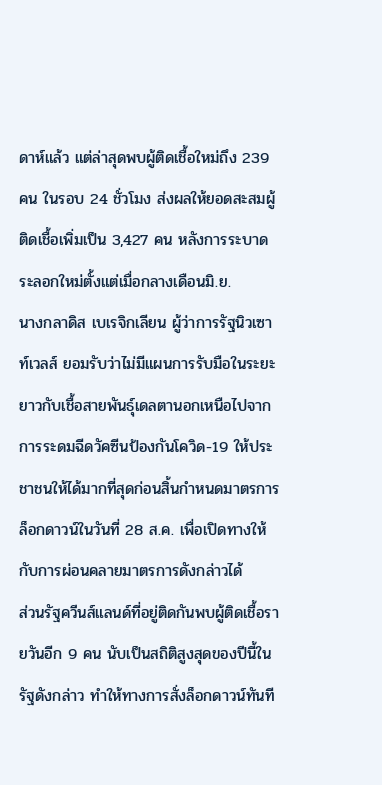ดาห์แล้ว แต่ล่าสุดพบผู้ติดเชื้อใหม่ถึง 239 คน ในรอบ 24 ชั่วโมง ส่งผลให้ยอดสะสมผู้ติดเชื้อเพิ่มเป็น 3,427 คน หลังการระบาดระลอกใหม่ตั้งแต่เมื่อกลางเดือนมิ.ย.
นางกลาดิส เบเรจิกเลียน ผู้ว่าการรัฐนิวเซาท์เวลส์ ยอมรับว่าไม่มีแผนการรับมือในระยะยาวกับเชื้อสายพันธุ์เดลตานอกเหนือไปจากการระดมฉีดวัคซีนป้องกันโควิด-19 ให้ประชาชนให้ได้มากที่สุดก่อนสิ้นกำหนดมาตรการล็อกดาวน์ในวันที่ 28 ส.ค. เพื่อเปิดทางให้กับการผ่อนคลายมาตรการดังกล่าวได้
ส่วนรัฐควีนส์แลนด์ที่อยู่ติดกันพบผู้ติดเชื้อรายวันอีก 9 คน นับเป็นสถิติสูงสุดของปีนี้ในรัฐดังกล่าว ทำให้ทางการสั่งล็อกดาวน์ทันที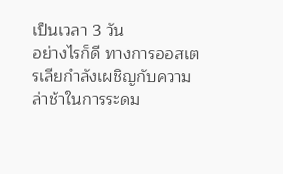เป็นเวลา 3 วัน
อย่างไรก็ดี ทางการออสเตรเลียกำลังเผชิญกับความล่าช้าในการระดม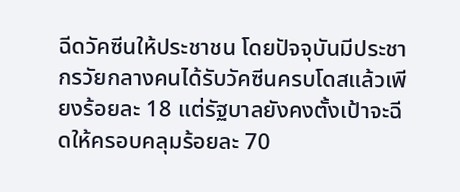ฉีดวัคซีนให้ประชาชน โดยปัจจุบันมีประชากรวัยกลางคนได้รับวัคซีนครบโดสแล้วเพียงร้อยละ 18 แต่รัฐบาลยังคงตั้งเป้าจะฉีดให้ครอบคลุมร้อยละ 70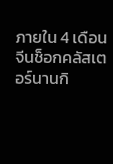ภายใน 4 เดือน
จีนช็อกคลัสเตอร์นานกิ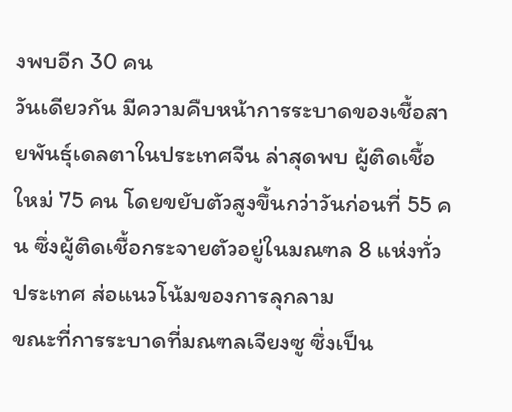งพบอีก 30 คน
วันเดียวกัน มีความคืบหน้าการระบาดของเชื้อสายพันธุ์เดลตาในประเทศจีน ล่าสุดพบ ผู้ติดเชื้อใหม่ 75 คน โดยขยับตัวสูงขึ้นกว่าวันก่อนที่ 55 คน ซึ่งผู้ติดเชื้อกระจายตัวอยู่ในมณฑล 8 แห่งทั่วประเทศ ส่อแนวโน้มของการลุกลาม
ขณะที่การระบาดที่มณฑลเจียงซู ซึ่งเป็น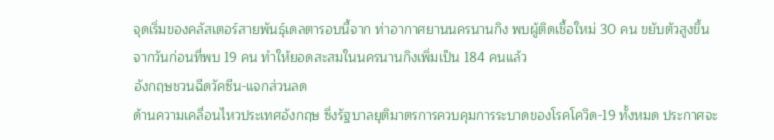จุดเริ่มของคลัสเตอร์สายพันธุ์เดลตารอบนี้จาก ท่าอากาศยานนครนานกิง พบผู้ติดเชื้อใหม่ 30 คน ขยับตัวสูงขึ้นจากวันก่อนที่พบ 19 คน ทำให้ยอดสะสมในนครนานกิงเพิ่มเป็น 184 คนแล้ว
อังกฤษชวนฉีดวัคซีน-แจกส่วนลด
ด้านความเคลื่อนไหวประเทศอังกฤษ ซึ่งรัฐบาลยุติมาตรการควบคุมการระบาดของโรคโควิด-19 ทั้งหมด ประกาศจะ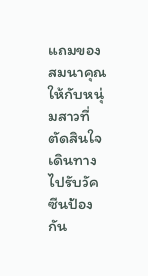แถมของสมนาคุณให้กับหนุ่มสาวที่ตัดสินใจเดินทางไปรับวัคซีนป้องกัน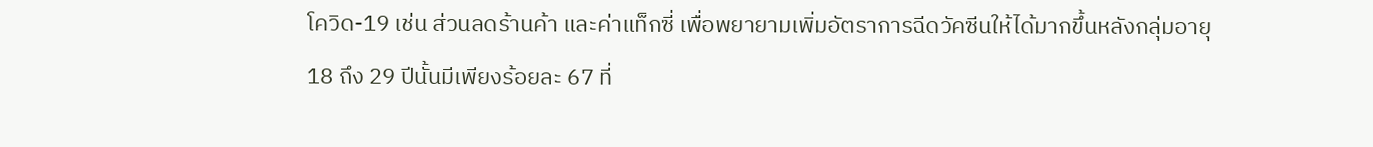โควิด-19 เช่น ส่วนลดร้านค้า และค่าแท็กซี่ เพื่อพยายามเพิ่มอัตราการฉีดวัคซีนให้ได้มากขึ้นหลังกลุ่มอายุ 18 ถึง 29 ปีนั้นมีเพียงร้อยละ 67 ที่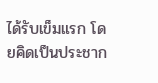ได้รับเข็มแรก โดยคิดเป็นประชาก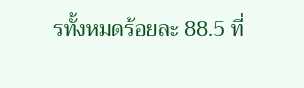รทั้งหมดร้อยละ 88.5 ที่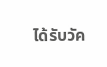ได้รับวัค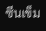ซีนเข็ม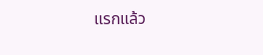แรกแล้ว